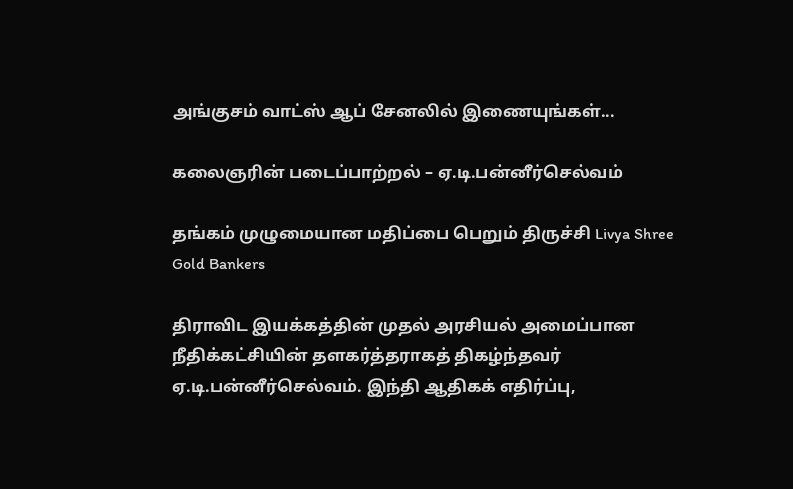அங்குசம் வாட்ஸ் ஆப் சேனலில் இணையுங்கள்...

கலைஞரின் படைப்பாற்றல் – ஏ.டி.பன்னீர்செல்வம்

தங்கம் முழுமையான மதிப்பை பெறும் திருச்சி Livya Shree Gold Bankers

திராவிட இயக்கத்தின் முதல் அரசியல் அமைப்பான நீதிக்கட்சியின் தளகர்த்தராகத் திகழ்ந்தவர் ஏ.டி.பன்னீர்செல்வம். இந்தி ஆதிகக் எதிர்ப்பு,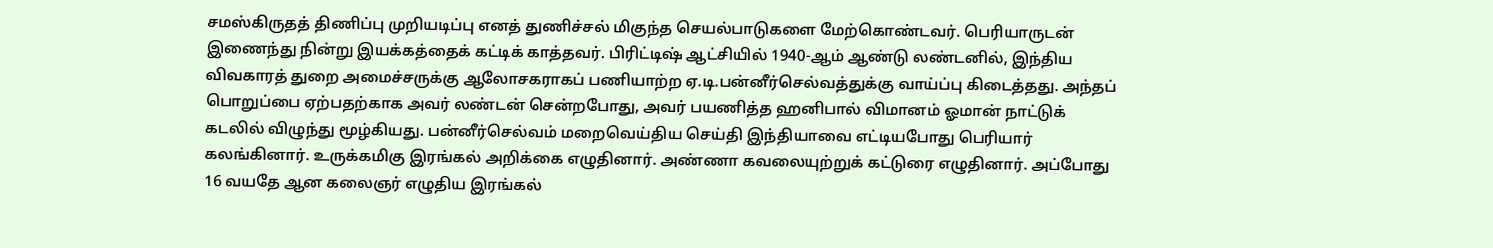சமஸ்கிருதத் திணிப்பு முறியடிப்பு எனத் துணிச்சல் மிகுந்த செயல்பாடுகளை மேற்கொண்டவர். பெரியாருடன் இணைந்து நின்று இயக்கத்தைக் கட்டிக் காத்தவர். பிரிட்டிஷ் ஆட்சியில் 1940-ஆம் ஆண்டு லண்டனில், இந்திய விவகாரத் துறை அமைச்சருக்கு ஆலோசகராகப் பணியாற்ற ஏ.டி.பன்னீர்செல்வத்துக்கு வாய்ப்பு கிடைத்தது. அந்தப் பொறுப்பை ஏற்பதற்காக அவர் லண்டன் சென்றபோது, அவர் பயணித்த ஹனிபால் விமானம் ஓமான் நாட்டுக் கடலில் விழுந்து மூழ்கியது. பன்னீர்செல்வம் மறைவெய்திய செய்தி இந்தியாவை எட்டியபோது பெரியார் கலங்கினார். உருக்கமிகு இரங்கல் அறிக்கை எழுதினார். அண்ணா கவலையுற்றுக் கட்டுரை எழுதினார். அப்போது 16 வயதே ஆன கலைஞர் எழுதிய இரங்கல்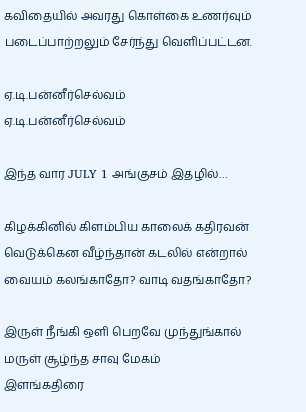கவிதையில் அவரது கொள்கை உணர்வும் படைப்பாற்றலும் சேர்ந்து வெளிப்பட்டன.

ஏ.டி.பன்னீர்செல்வம்
ஏ.டி.பன்னீர்செல்வம்

இந்த வார JULY 1 அங்குசம் இதழில்…

கிழக்கினில் கிளம்பிய காலைக் கதிரவன்
வெடுக்கென வீழ்ந்தான் கடலில் என்றால்
வையம் கலங்காதோ? வாடி வதங்காதோ?

இருள் நீங்கி ஒளி பெறவே முந்துங்கால்
மருள் சூழ்ந்த சாவு மேகம்
இளங்கதிரை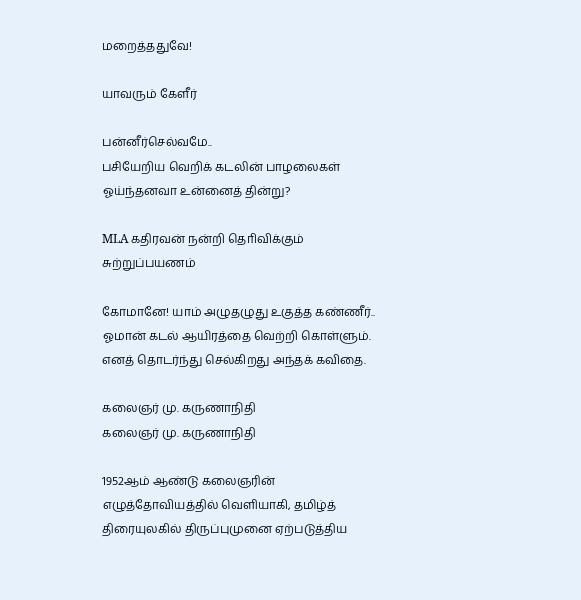மறைத்ததுவே!

யாவரும் கேளீர்

பன்னீர்செல்வமே..
பசியேறிய வெறிக் கடலின் பாழலைகள்
ஓய்ந்தனவா உன்னைத் தின்று?

MLA கதிரவன் நன்றி தொிவிக்கும் சுற்றுப்பயணம்

கோமானே! யாம் அழுதழுது உகுத்த கண்ணீர்..
ஓமான் கடல் ஆயிரத்தை வெற்றி கொள்ளும்.
எனத் தொடர்ந்து செல்கிறது அந்தக் கவிதை.

கலைஞர் மு. கருணாநிதி
கலைஞர் மு. கருணாநிதி

1952ஆம் ஆண்டு கலைஞரின் எழுத்தோவியத்தில் வெளியாகி, தமிழ்த் திரையுலகில் திருப்புமுனை ஏற்படுத்திய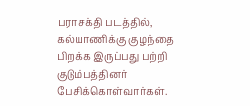பராசக்தி படத்தில், கல்யாணிக்கு குழந்தை பிறக்க இருப்பது பற்றி குடும்பத்தினர் பேசிக்கொள்வார்கள்.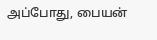அப்போது, பையன்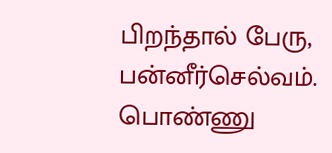பிறந்தால் பேரு, பன்னீர்செல்வம். பொண்ணு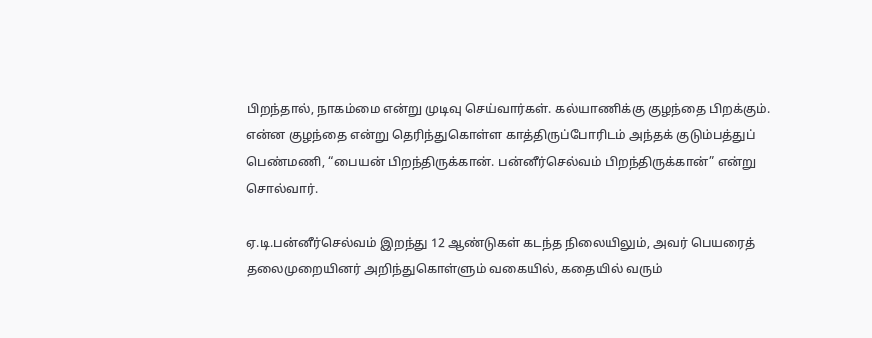பிறந்தால், நாகம்மை என்று முடிவு செய்வார்கள். கல்யாணிக்கு குழந்தை பிறக்கும். என்ன குழந்தை என்று தெரிந்துகொள்ள காத்திருப்போரிடம் அந்தக் குடும்பத்துப் பெண்மணி, “பையன் பிறந்திருக்கான். பன்னீர்செல்வம் பிறந்திருக்கான்” என்று சொல்வார்.

ஏ.டி.பன்னீர்செல்வம் இறந்து 12 ஆண்டுகள் கடந்த நிலையிலும், அவர் பெயரைத் தலைமுறையினர் அறிந்துகொள்ளும் வகையில், கதையில் வரும்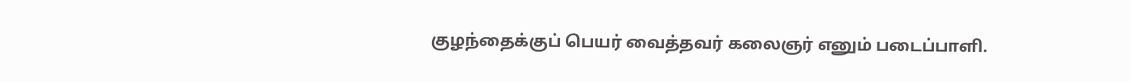குழந்தைக்குப் பெயர் வைத்தவர் கலைஞர் எனும் படைப்பாளி.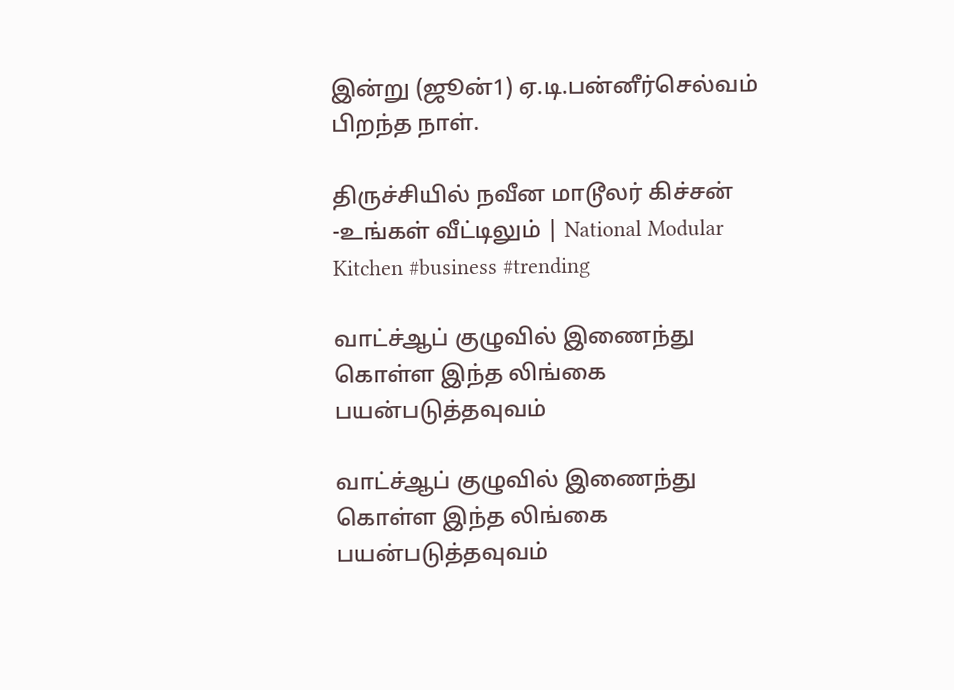இன்று (ஜூன்1) ஏ.டி.பன்னீர்செல்வம் பிறந்த நாள்.

திருச்சியில் நவீன மாடூலர் கிச்சன் -உங்கள் வீட்டிலும் | National Modular Kitchen #business #trending

வாட்ச்ஆப் குழுவில் இணைந்து கொள்ள இந்த லிங்கை பயன்படுத்தவுவம்

வாட்ச்ஆப் குழுவில் இணைந்து கொள்ள இந்த லிங்கை பயன்படுத்தவுவம்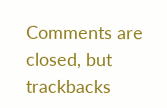Comments are closed, but trackbacks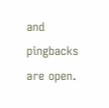and pingbacks are open.